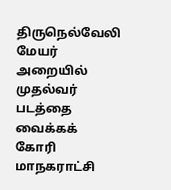திருநெல்வேலி மேயர் அறையில் முதல்வர் படத்தை வைக்கக் கோரி மாநகராட்சி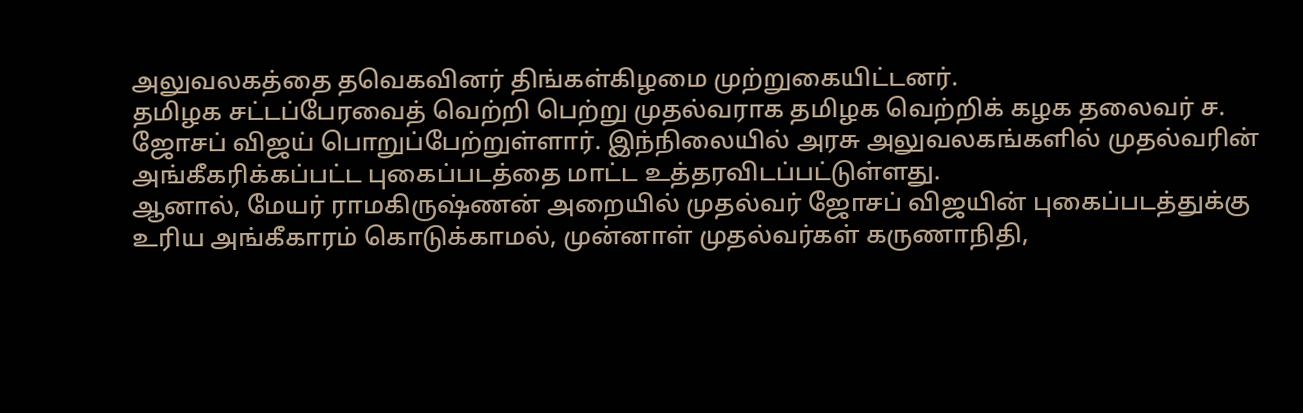அலுவலகத்தை தவெகவினர் திங்கள்கிழமை முற்றுகையிட்டனர்.
தமிழக சட்டப்பேரவைத் வெற்றி பெற்று முதல்வராக தமிழக வெற்றிக் கழக தலைவர் ச. ஜோசப் விஜய் பொறுப்பேற்றுள்ளார். இந்நிலையில் அரசு அலுவலகங்களில் முதல்வரின் அங்கீகரிக்கப்பட்ட புகைப்படத்தை மாட்ட உத்தரவிடப்பட்டுள்ளது.
ஆனால், மேயர் ராமகிருஷ்ணன் அறையில் முதல்வர் ஜோசப் விஜயின் புகைப்படத்துக்கு உரிய அங்கீகாரம் கொடுக்காமல், முன்னாள் முதல்வர்கள் கருணாநிதி,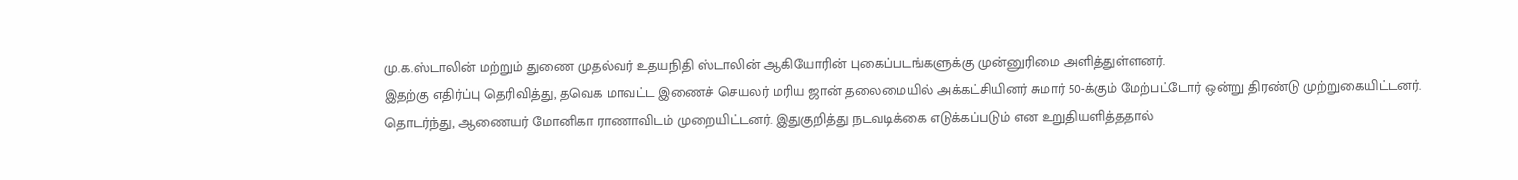மு.க.ஸ்டாலின் மற்றும் துணை முதல்வர் உதயநிதி ஸ்டாலின் ஆகியோரின் புகைப்படங்களுக்கு முன்னுரிமை அளித்துள்ளனர்.
இதற்கு எதிர்ப்பு தெரிவித்து, தவெக மாவட்ட இணைச் செயலர் மரிய ஜான் தலைமையில் அக்கட்சியினர் சுமார் 50-க்கும் மேற்பட்டோர் ஒன்று திரண்டு முற்றுகையிட்டனர். தொடர்ந்து, ஆணையர் மோனிகா ராணாவிடம் முறையிட்டனர். இதுகுறித்து நடவடிக்கை எடுக்கப்படும் என உறுதியளித்ததால்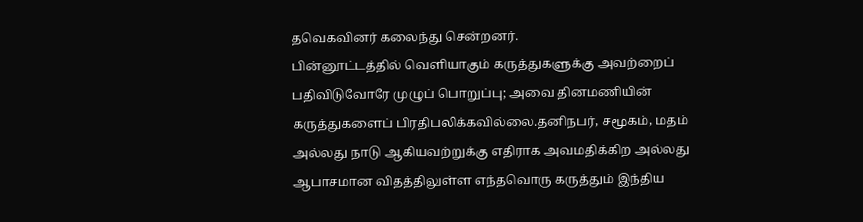தவெகவினர் கலைந்து சென்றனர்.
பின்னூட்டத்தில் வெளியாகும் கருத்துகளுக்கு அவற்றைப் பதிவிடுவோரே முழுப் பொறுப்பு; அவை தினமணியின் கருத்துகளைப் பிரதிபலிக்கவில்லை.தனிநபர், சமூகம், மதம் அல்லது நாடு ஆகியவற்றுக்கு எதிராக அவமதிக்கிற அல்லது ஆபாசமான விதத்திலுள்ள எந்தவொரு கருத்தும் இந்திய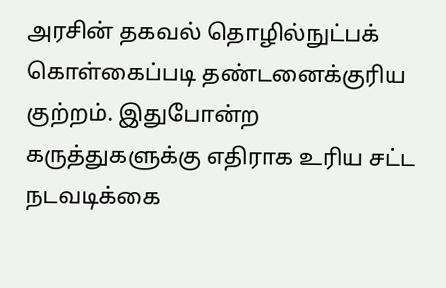அரசின் தகவல் தொழில்நுட்பக் கொள்கைப்படி தண்டனைக்குரிய குற்றம். இதுபோன்ற கருத்துகளுக்கு எதிராக உரிய சட்ட நடவடிக்கை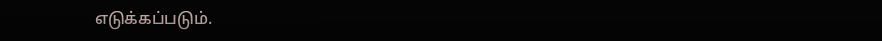எடுக்கப்படும்.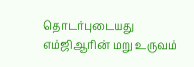தொடர்புடையது
எம்ஜிஆரின் மறு உருவம்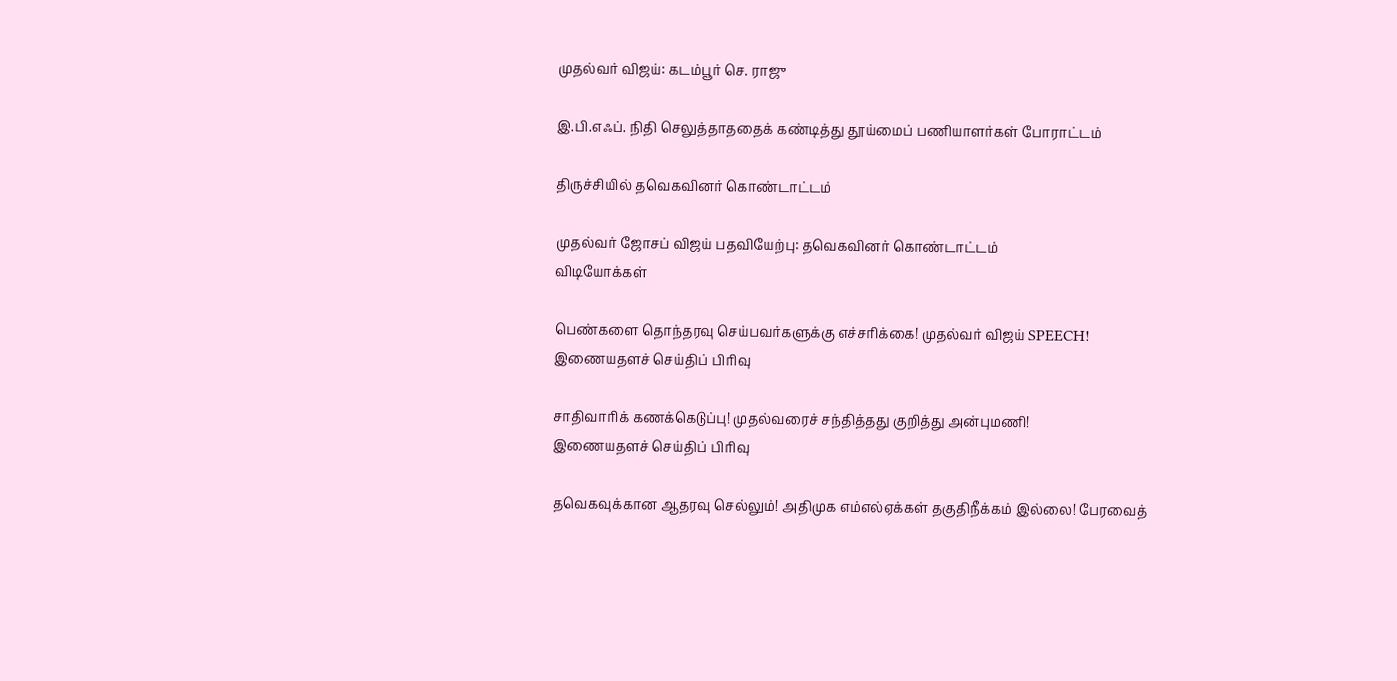முதல்வர் விஜய்: கடம்பூர் செ. ராஜு

இ.பி.எஃப். நிதி செலுத்தாததைக் கண்டித்து தூய்மைப் பணியாளர்கள் போராட்டம்

திருச்சியில் தவெகவினர் கொண்டாட்டம்

முதல்வர் ஜோசப் விஜய் பதவியேற்பு: தவெகவினர் கொண்டாட்டம்
விடியோக்கள்

பெண்களை தொந்தரவு செய்பவர்களுக்கு எச்சரிக்கை! முதல்வர் விஜய் SPEECH!
இணையதளச் செய்திப் பிரிவு

சாதிவாரிக் கணக்கெடுப்பு! முதல்வரைச் சந்தித்தது குறித்து அன்புமணி!
இணையதளச் செய்திப் பிரிவு

தவெகவுக்கான ஆதரவு செல்லும்! அதிமுக எம்எல்ஏக்கள் தகுதிநீக்கம் இல்லை! பேரவைத்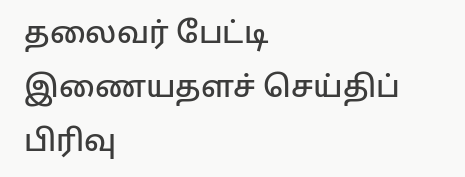தலைவர் பேட்டி
இணையதளச் செய்திப் பிரிவு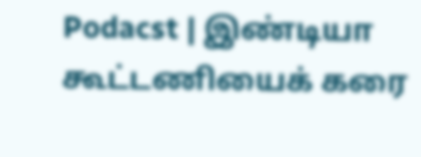Podacst | இண்டியா கூட்டணியைக் கரை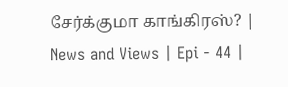சேர்க்குமா காங்கிரஸ்? | News and Views | Epi - 44 |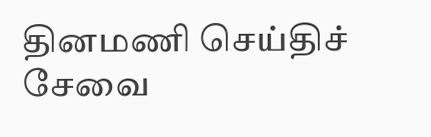தினமணி செய்திச் சேவை